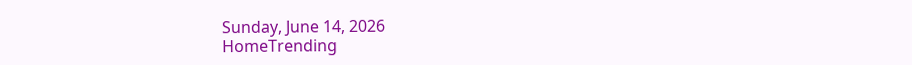Sunday, June 14, 2026
HomeTrending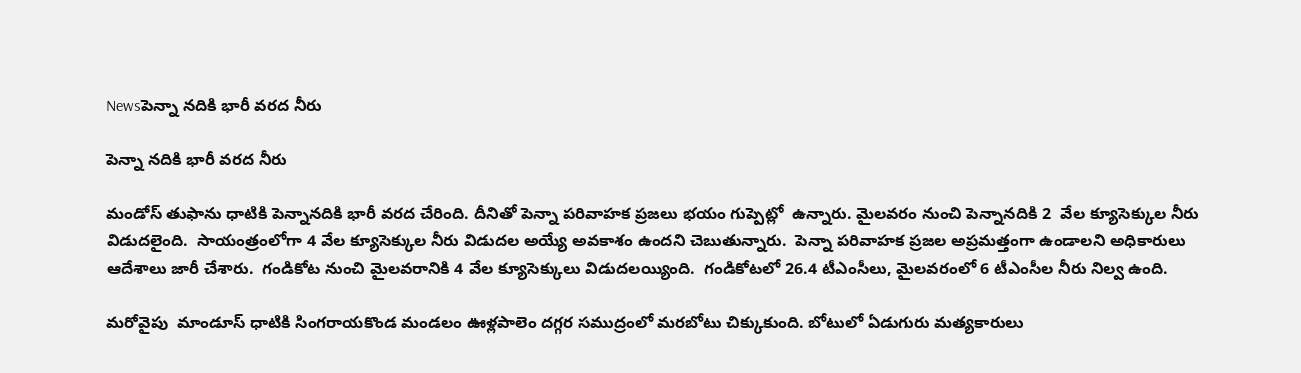Newsపెన్నా నదికి భారీ వరద నీరు

పెన్నా నదికి భారీ వరద నీరు

మండోస్ తుఫాను ధాటికి పెన్నానదికి భారీ వరద చేరింది. దీనితో పెన్నా పరివాహక ప్రజలు భయం గుప్పెట్లో  ఉన్నారు. మైలవరం నుంచి పెన్నానదికి 2  వేల క్యూసెక్కుల నీరు విడుదలైంది.  సాయంత్రంలోగా 4 వేల క్యూసెక్కుల నీరు విడుదల అయ్యే అవకాశం ఉందని చెబుతున్నారు.  పెన్నా పరివాహక ప్రజల అప్రమత్తంగా ఉండాలని అధికారులు ఆదేశాలు జారీ చేశారు.  గండికోట నుంచి మైలవరానికి 4 వేల క్యూసెక్కులు విడుదలయ్యింది.  గండికోటలో 26.4 టీఎంసీలు, మైలవరంలో 6 టీఎంసీల నీరు నిల్వ ఉంది.

మరోవైపు  మాండూస్ ధాటికి సింగరాయకొండ మండలం ఊళ్లపాలెం దగ్గర సముద్రంలో మరబోటు చిక్కుకుంది. బోటులో ఏడుగురు మత్యకారులు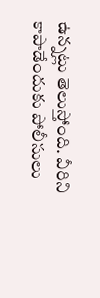ఉన్నట్లు తెలుస్తోంది. వీరిని  కాపాడేందుకు పోలీసులు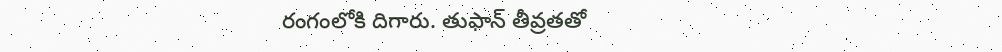రంగంలోకి దిగారు. తుఫాన్‌ తీవ్రతతో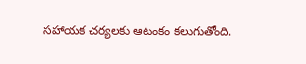సహాయక చర్యలకు ఆటంకం కలుగుతోంది.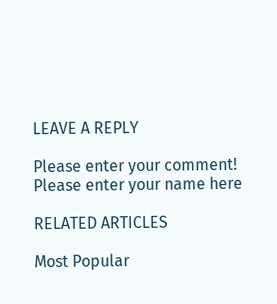LEAVE A REPLY

Please enter your comment!
Please enter your name here

RELATED ARTICLES

Most Popular